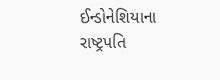ઈન્ડોનેશિયાના રાષ્ટ્રપતિ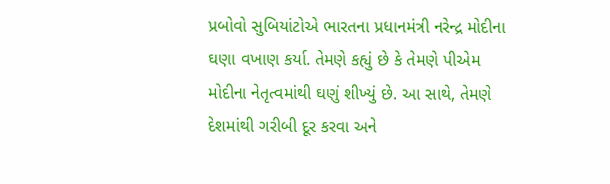પ્રબોવો સુબિયાંટોએ ભારતના પ્રધાનમંત્રી નરેન્દ્ર મોદીના ઘણા વખાણ કર્યા. તેમણે કહ્યું છે કે તેમણે પીએમ મોદીના નેતૃત્વમાંથી ઘણું શીખ્યું છે. આ સાથે, તેમણે દેશમાંથી ગરીબી દૂર કરવા અને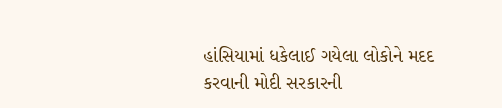હાંસિયામાં ધકેલાઈ ગયેલા લોકોને મદદ કરવાની મોદી સરકારની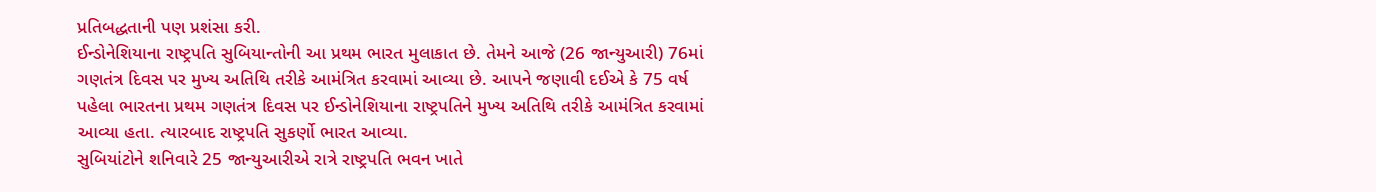પ્રતિબદ્ધતાની પણ પ્રશંસા કરી.
ઈન્ડોનેશિયાના રાષ્ટ્રપતિ સુબિયાન્તોની આ પ્રથમ ભારત મુલાકાત છે. તેમને આજે (26 જાન્યુઆરી) 76માં ગણતંત્ર દિવસ પર મુખ્ય અતિથિ તરીકે આમંત્રિત કરવામાં આવ્યા છે. આપને જણાવી દઈએ કે 75 વર્ષ પહેલા ભારતના પ્રથમ ગણતંત્ર દિવસ પર ઈન્ડોનેશિયાના રાષ્ટ્રપતિને મુખ્ય અતિથિ તરીકે આમંત્રિત કરવામાં આવ્યા હતા. ત્યારબાદ રાષ્ટ્રપતિ સુકર્ણો ભારત આવ્યા.
સુબિયાંટોને શનિવારે 25 જાન્યુઆરીએ રાત્રે રાષ્ટ્રપતિ ભવન ખાતે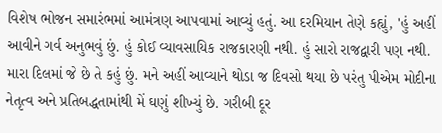વિશેષ ભોજન સમારંભમાં આમંત્રણ આપવામાં આવ્યું હતું. આ દરમિયાન તેણે કહ્યું, 'હું અહીં આવીને ગર્વ અનુભવું છું. હું કોઈ વ્યાવસાયિક રાજકારણી નથી. હું સારો રાજદ્વારી પણ નથી. મારા દિલમાં જે છે તે કહું છું. મને અહીં આવ્યાને થોડા જ દિવસો થયા છે પરંતુ પીએમ મોદીના નેતૃત્વ અને પ્રતિબદ્ધતામાંથી મેં ઘણું શીખ્યું છે. ગરીબી દૂર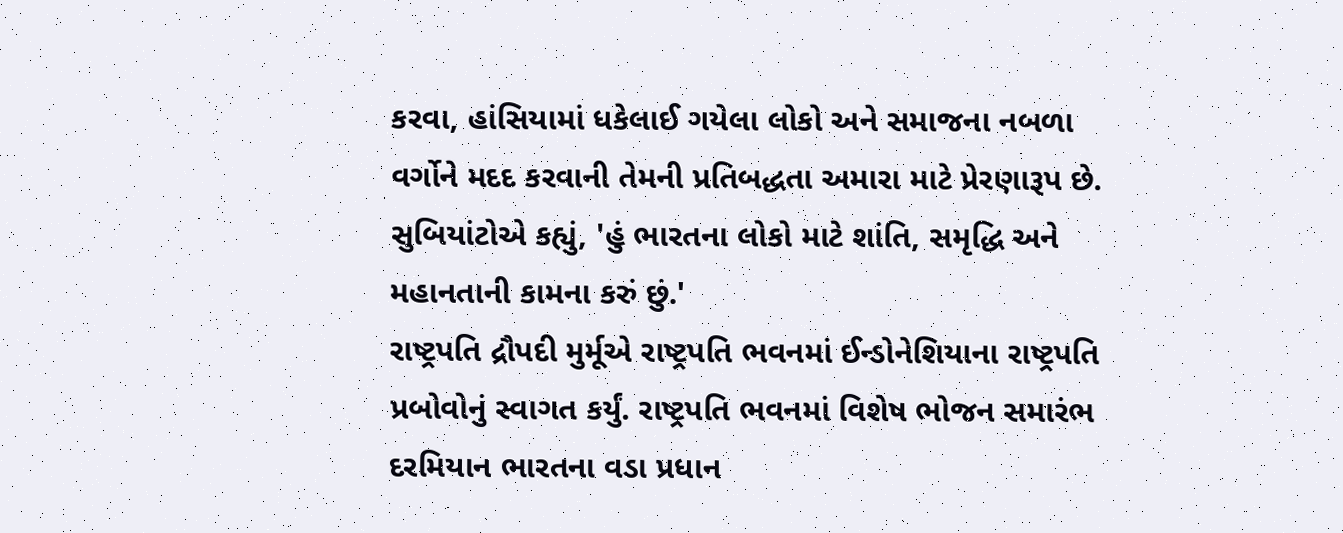કરવા, હાંસિયામાં ધકેલાઈ ગયેલા લોકો અને સમાજના નબળા વર્ગોને મદદ કરવાની તેમની પ્રતિબદ્ધતા અમારા માટે પ્રેરણારૂપ છે. સુબિયાંટોએ કહ્યું, 'હું ભારતના લોકો માટે શાંતિ, સમૃદ્ધિ અને મહાનતાની કામના કરું છું.'
રાષ્ટ્રપતિ દ્રૌપદી મુર્મૂએ રાષ્ટ્રપતિ ભવનમાં ઈન્ડોનેશિયાના રાષ્ટ્રપતિ પ્રબોવોનું સ્વાગત કર્યું. રાષ્ટ્રપતિ ભવનમાં વિશેષ ભોજન સમારંભ દરમિયાન ભારતના વડા પ્રધાન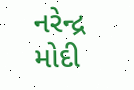નરેન્દ્ર મોદી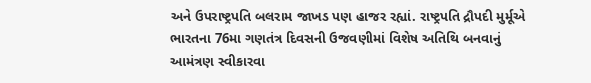અને ઉપરાષ્ટ્રપતિ બલરામ જાખડ પણ હાજર રહ્યાં. રાષ્ટ્રપતિ દ્રૌપદી મુર્મૂએ ભારતના 76મા ગણતંત્ર દિવસની ઉજવણીમાં વિશેષ અતિથિ બનવાનું આમંત્રણ સ્વીકારવા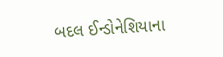બદલ ઈન્ડોનેશિયાના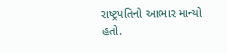રાષ્ટ્રપતિનો આભાર માન્યો હતો.